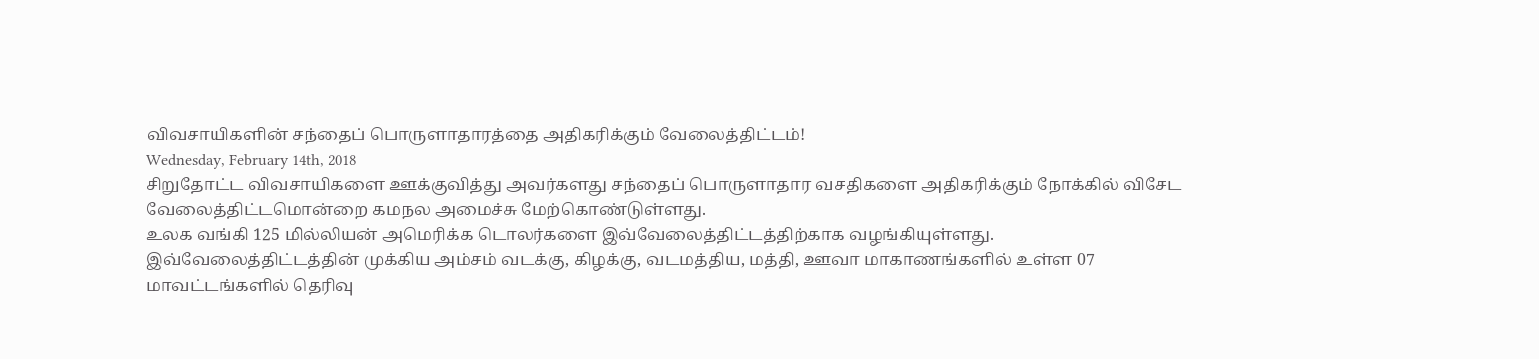விவசாயிகளின் சந்தைப் பொருளாதாரத்தை அதிகரிக்கும் வேலைத்திட்டம்!
Wednesday, February 14th, 2018
சிறுதோட்ட விவசாயிகளை ஊக்குவித்து அவர்களது சந்தைப் பொருளாதார வசதிகளை அதிகரிக்கும் நோக்கில் விசேட வேலைத்திட்டமொன்றை கமநல அமைச்சு மேற்கொண்டுள்ளது.
உலக வங்கி 125 மில்லியன் அமெரிக்க டொலர்களை இவ்வேலைத்திட்டத்திற்காக வழங்கியுள்ளது.
இவ்வேலைத்திட்டத்தின் முக்கிய அம்சம் வடக்கு, கிழக்கு, வடமத்திய, மத்தி, ஊவா மாகாணங்களில் உள்ள 07 மாவட்டங்களில் தெரிவு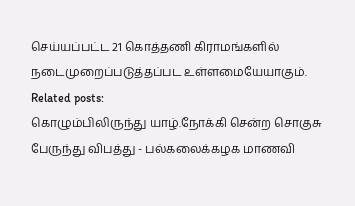செய்யப்பட்ட 21 கொத்தணி கிராமங்களில் நடைமுறைப்படுத்தப்பட உள்ளமையேயாகும்.
Related posts:
கொழும்பிலிருந்து யாழ்.நோக்கி சென்ற சொகுசு பேருந்து விபத்து - பல்கலைக்கழக மாணவி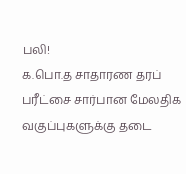பலி!
க.பொ.த சாதாரண தரப் பரீட்சை சார்பான மேலதிக வகுப்புகளுக்கு தடை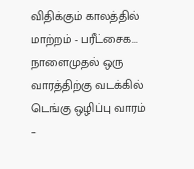விதிக்கும் காலத்தில் மாற்றம் - பரீட்சைக...
நாளைமுதல் ஒரு வாரத்திற்கு வடக்கில் டெங்கு ஒழிப்பு வாரம் –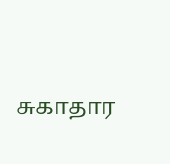சுகாதார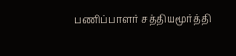பணிப்பாளர் சத்தியமூர்த்தி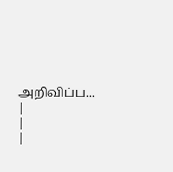அறிவிப்ப...
|
|
|